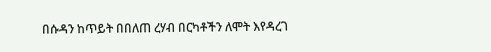በሱዳን ከጥይት በበለጠ ረሃብ በርካቶችን ለሞት እየዳረገ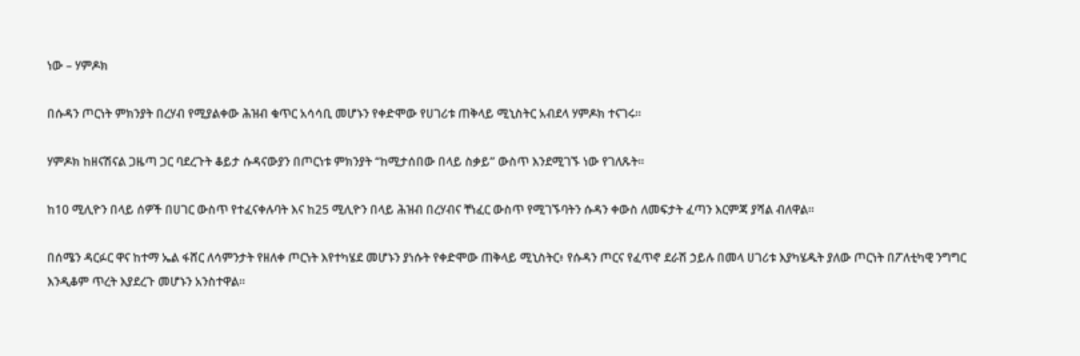ነው – ሃምዶክ

በሱዳን ጦርነት ምክንያት በረሃብ የሚያልቀው ሕዝብ ቁጥር አሳሳቢ መሆኑን የቀድሞው የሀገሪቱ ጠቅላይ ሚኒስትር አብደላ ሃምዶክ ተናገሩ።

ሃምዶክ ከዘናሽናል ጋዜጣ ጋር ባደረጉት ቆይታ ሱዳናውያን በጦርነቱ ምክንያት “ከሚታሰበው በላይ ስቃይ” ውስጥ እንደሚገኙ ነው የገለጹት።

ከ10 ሚሊዮን በላይ ሰዎች በሀገር ውስጥ የተፈናቀሉባት እና ከ25 ሚሊዮን በላይ ሕዝብ በረሃብና ቸነፈር ውስጥ የሚገኙባትን ሱዳን ቀውስ ለመፍታት ፈጣን እርምጃ ያሻል ብለዋል።

በሰሜን ዳርፉር ዋና ከተማ ኤል ፋሸር ለሳምንታት የዘለቀ ጦርነት እየተካሄደ መሆኑን ያነሱት የቀድሞው ጠቅላይ ሚኒስትር፥ የሱዳን ጦርና የፈጥኖ ደራሽ ኃይሉ በመላ ሀገሪቱ እያካሄዱት ያለው ጦርነት በፖለቲካዊ ንግግር እንዲቆም ጥረት እያደረጉ መሆኑን አንስተዋል።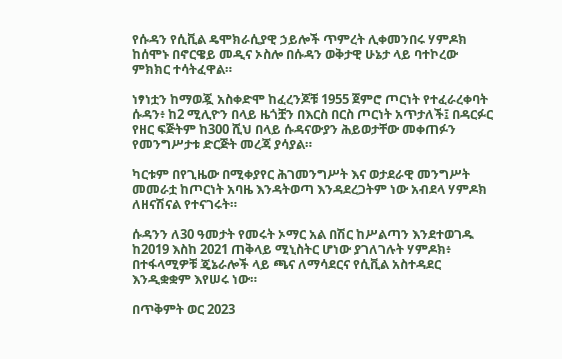የሱዳን የሲቪል ዴሞክራሲያዊ ኃይሎች ጥምረት ሊቀመንበሩ ሃምዶክ ከሰሞኑ በኖርዌይ መዲና ኦስሎ በሱዳን ወቅታዊ ሁኔታ ላይ ባተኮረው ምክክር ተሳትፈዋል።

ነፃነቷን ከማወጇ አስቀድሞ ከፈረንጆቹ 1955 ጀምሮ ጦርነት የተፈራረቀባት ሱዳን፥ ከ2 ሚሊዮን በላይ ዜጎቿን በእርስ በርስ ጦርነት አጥታለች፤ በዳርፉር የዘር ፍጅትም ከ300 ሺህ በላይ ሱዳናውያን ሕይወታቸው መቀጠፉን የመንግሥታቱ ድርጅት መረጃ ያሳያል።

ካርቱም በየጊዜው በሚቀያየር ሕገመንግሥት እና ወታደራዊ መንግሥት መመራቷ ከጦርነት አባዜ እንዳትወጣ እንዳደረጋትም ነው አብደላ ሃምዶክ ለዘናሽናል የተናገሩት።

ሱዳንን ለ30 ዓመታት የመሩት ኦማር አል በሽር ከሥልጣን እንደተወገዱ ከ2019 እስከ 2021 ጠቅላይ ሚኒስትር ሆነው ያገለገሉት ሃምዶክ፥ በተፋላሚዎቹ ጄኔራሎች ላይ ጫና ለማሳደርና የሲቪል አስተዳደር እንዲቋቋም እየሠሩ ነው።

በጥቅምት ወር 2023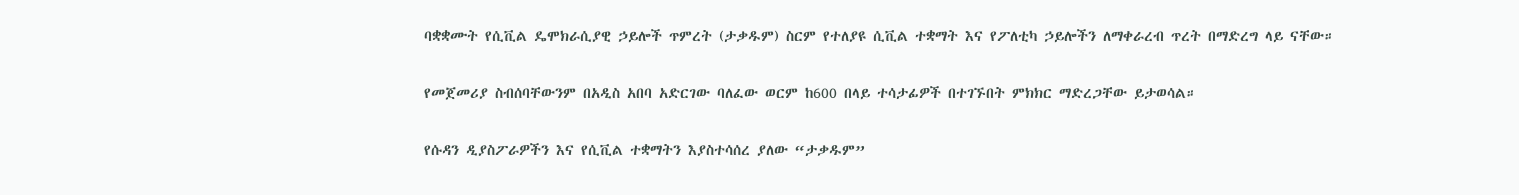ባቋቋሙት የሲቪል ዴሞክራሲያዊ ኃይሎች ጥምረት (ታቃዱም) ስርም የተለያዩ ሲቪል ተቋማት እና የፖለቲካ ኃይሎችን ለማቀራረብ ጥረት በማድረግ ላይ ናቸው።

የመጀመሪያ ስብሰባቸውንም በአዲስ አበባ አድርገው ባለፈው ወርም ከ600 በላይ ተሳታፊዎች በተገኙበት ምክክር ማድረጋቸው ይታወሳል።

የሱዳን ዲያስፖራዎችን እና የሲቪል ተቋማትን እያስተሳሰረ ያለው “ታቃዱም”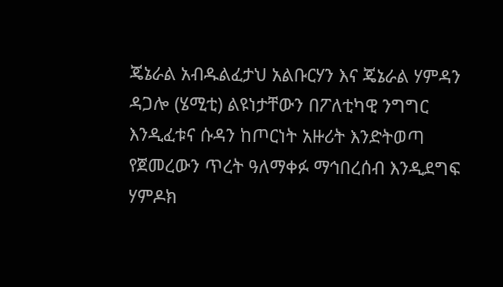ጄኔራል አብዱልፈታህ አልቡርሃን እና ጄኔራል ሃምዳን ዳጋሎ (ሄሚቲ) ልዩነታቸውን በፖለቲካዊ ንግግር እንዲፈቱና ሱዳን ከጦርነት አዙሪት እንድትወጣ የጀመረውን ጥረት ዓለማቀፉ ማኅበረሰብ እንዲደግፍ ሃምዶክ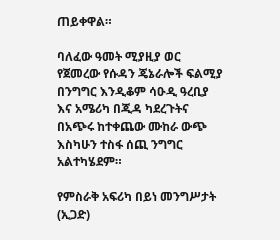ጠይቀዋል።

ባለፈው ዓመት ሚያዚያ ወር የጀመረው የሱዳን ጄኔራሎች ፍልሚያ በንግግር እንዲቆም ሳዑዲ ዓረቢያ እና አሜሪካ በጂዳ ካደረጉትና በአጭሩ ከተቀጨው ሙከራ ውጭ እስካሁን ተስፋ ሰጪ ንግግር አልተካሄደም።

የምስራቅ አፍሪካ በይነ መንግሥታት (ኢጋድ)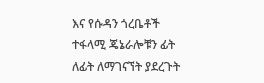እና የሱዳን ጎረቤቶች ተፋላሚ ጄኔራሎቹን ፊት ለፊት ለማገናኘት ያደረጉት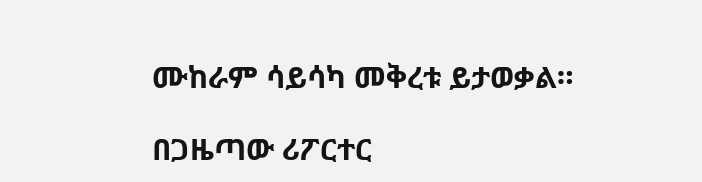ሙከራም ሳይሳካ መቅረቱ ይታወቃል።

በጋዜጣው ሪፖርተር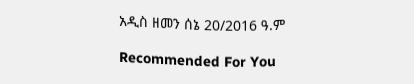አዲስ ዘመን ሰኔ 20/2016 ዓ.ም

Recommended For You